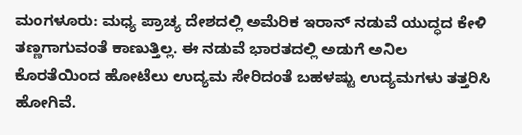ಮಂಗಳೂರು: ಮಧ್ಯ ಪ್ರಾಚ್ಯ ದೇಶದಲ್ಲಿ ಅಮೆರಿಕ ಇರಾನ್ ನಡುವೆ ಯುದ್ಧದ ಕೇಳಿ ತಣ್ಣಗಾಗುವಂತೆ ಕಾಣುತ್ತಿಲ್ಲ. ಈ ನಡುವೆ ಭಾರತದಲ್ಲಿ ಅಡುಗೆ ಅನಿಲ ಕೊರತೆಯಿಂದ ಹೋಟೆಲು ಉದ್ಯಮ ಸೇರಿದಂತೆ ಬಹಳಷ್ಟು ಉದ್ಯಮಗಳು ತತ್ತರಿಸಿ ಹೋಗಿವೆ.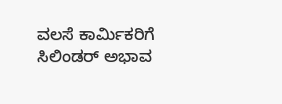ವಲಸೆ ಕಾರ್ಮಿಕರಿಗೆ ಸಿಲಿಂಡರ್ ಅಭಾವ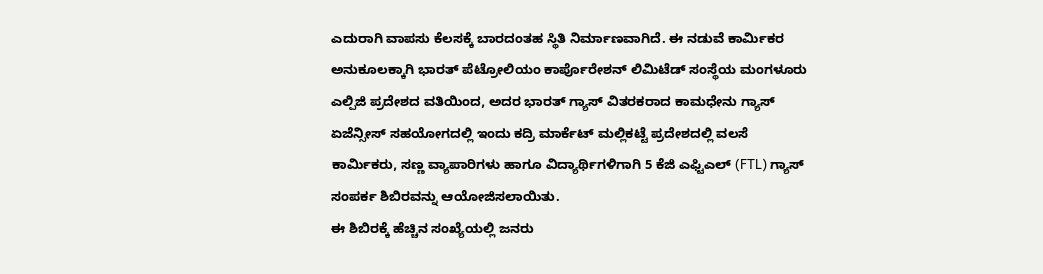ಎದುರಾಗಿ ವಾಪಸು ಕೆಲಸಕ್ಕೆ ಬಾರದಂತಹ ಸ್ಥಿತಿ ನಿರ್ಮಾಣವಾಗಿದೆ. ಈ ನಡುವೆ ಕಾರ್ಮಿಕರ ಅನುಕೂಲಕ್ಕಾಗಿ ಭಾರತ್ ಪೆಟ್ರೋಲಿಯಂ ಕಾರ್ಪೊರೇಶನ್ ಲಿಮಿಟೆಡ್ ಸಂಸ್ಥೆಯ ಮಂಗಳೂರು ಎಲ್ಪಿಜಿ ಪ್ರದೇಶದ ವತಿಯಿಂದ, ಅದರ ಭಾರತ್ ಗ್ಯಾಸ್ ವಿತರಕರಾದ ಕಾಮಧೇನು ಗ್ಯಾಸ್ ಏಜೆನ್ಸೀಸ್ ಸಹಯೋಗದಲ್ಲಿ ಇಂದು ಕದ್ರಿ ಮಾರ್ಕೆಟ್ ಮಲ್ಲಿಕಟ್ಟೆ ಪ್ರದೇಶದಲ್ಲಿ ವಲಸೆ ಕಾರ್ಮಿಕರು, ಸಣ್ಣ ವ್ಯಾಪಾರಿಗಳು ಹಾಗೂ ವಿದ್ಯಾರ್ಥಿಗಳಿಗಾಗಿ 5 ಕೆಜಿ ಎಫ್ಟಿಎಲ್ (FTL) ಗ್ಯಾಸ್ ಸಂಪರ್ಕ ಶಿಬಿರವನ್ನು ಆಯೋಜಿಸಲಾಯಿತು.
ಈ ಶಿಬಿರಕ್ಕೆ ಹೆಚ್ಚಿನ ಸಂಖ್ಯೆಯಲ್ಲಿ ಜನರು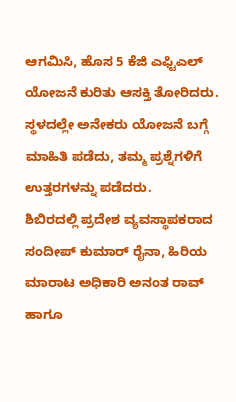ಆಗಮಿಸಿ, ಹೊಸ 5 ಕೆಜಿ ಎಫ್ಟಿಎಲ್ ಯೋಜನೆ ಕುರಿತು ಆಸಕ್ತಿ ತೋರಿದರು. ಸ್ಥಳದಲ್ಲೇ ಅನೇಕರು ಯೋಜನೆ ಬಗ್ಗೆ ಮಾಹಿತಿ ಪಡೆದು, ತಮ್ಮ ಪ್ರಶ್ನೆಗಳಿಗೆ ಉತ್ತರಗಳನ್ನು ಪಡೆದರು.
ಶಿಬಿರದಲ್ಲಿ ಪ್ರದೇಶ ವ್ಯವಸ್ಥಾಪಕರಾದ ಸಂದೀಪ್ ಕುಮಾರ್ ರೈನಾ, ಹಿರಿಯ ಮಾರಾಟ ಅಧಿಕಾರಿ ಅನಂತ ರಾವ್ ಹಾಗೂ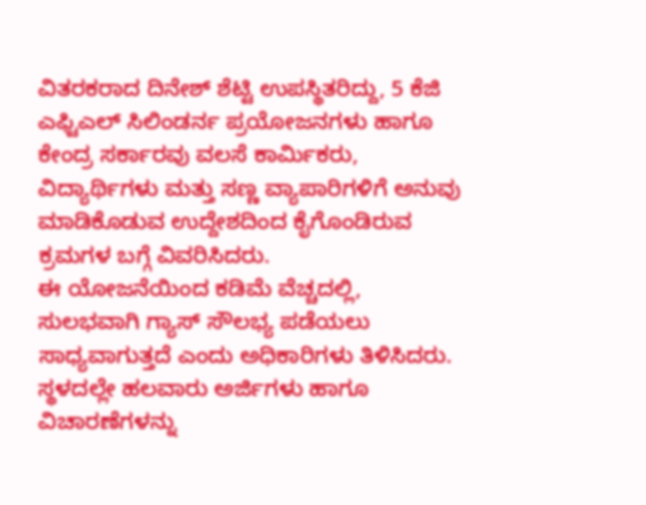ವಿತರಕರಾದ ದಿನೇಶ್ ಶೆಟ್ಟಿ ಉಪಸ್ಥಿತರಿದ್ದು, 5 ಕೆಜಿ ಎಫ್ಟಿಎಲ್ ಸಿಲಿಂಡರ್ನ ಪ್ರಯೋಜನಗಳು ಹಾಗೂ ಕೇಂದ್ರ ಸರ್ಕಾರವು ವಲಸೆ ಕಾರ್ಮಿಕರು, ವಿದ್ಯಾರ್ಥಿಗಳು ಮತ್ತು ಸಣ್ಣ ವ್ಯಾಪಾರಿಗಳಿಗೆ ಅನುವು ಮಾಡಿಕೊಡುವ ಉದ್ದೇಶದಿಂದ ಕೈಗೊಂಡಿರುವ ಕ್ರಮಗಳ ಬಗ್ಗೆ ವಿವರಿಸಿದರು.
ಈ ಯೋಜನೆಯಿಂದ ಕಡಿಮೆ ವೆಚ್ಚದಲ್ಲಿ, ಸುಲಭವಾಗಿ ಗ್ಯಾಸ್ ಸೌಲಭ್ಯ ಪಡೆಯಲು ಸಾಧ್ಯವಾಗುತ್ತದೆ ಎಂದು ಅಧಿಕಾರಿಗಳು ತಿಳಿಸಿದರು. ಸ್ಥಳದಲ್ಲೇ ಹಲವಾರು ಅರ್ಜಿಗಳು ಹಾಗೂ ವಿಚಾರಣೆಗಳನ್ನು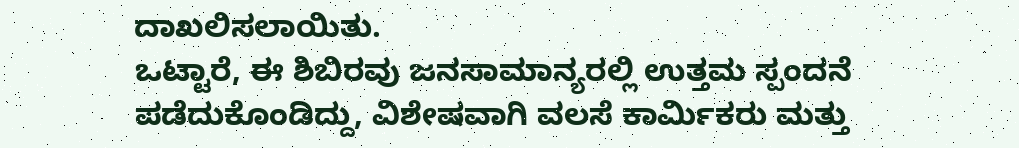ದಾಖಲಿಸಲಾಯಿತು.
ಒಟ್ಟಾರೆ, ಈ ಶಿಬಿರವು ಜನಸಾಮಾನ್ಯರಲ್ಲಿ ಉತ್ತಮ ಸ್ಪಂದನೆ ಪಡೆದುಕೊಂಡಿದ್ದು, ವಿಶೇಷವಾಗಿ ವಲಸೆ ಕಾರ್ಮಿಕರು ಮತ್ತು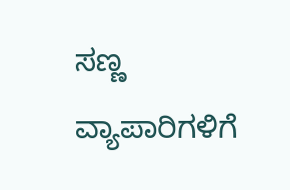ಸಣ್ಣ ವ್ಯಾಪಾರಿಗಳಿಗೆ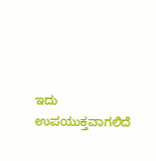ಇದು ಉಪಯುಕ್ತವಾಗಲಿದೆ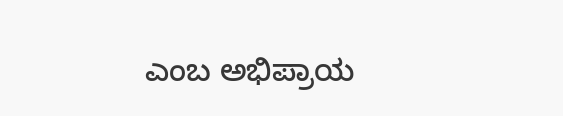ಎಂಬ ಅಭಿಪ್ರಾಯ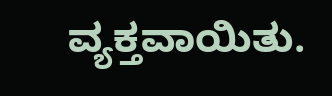ವ್ಯಕ್ತವಾಯಿತು.